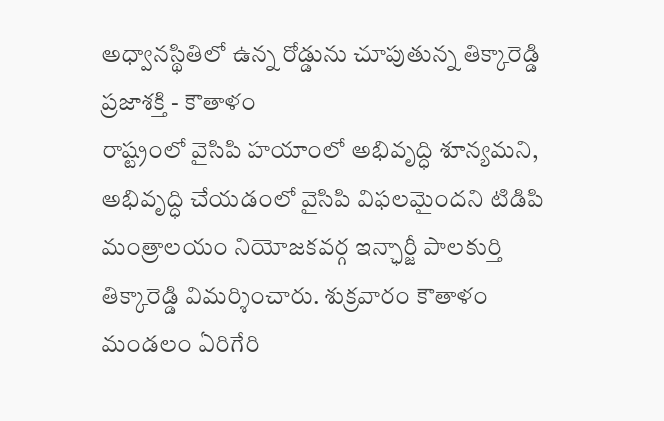అధ్వానస్థితిలో ఉన్న రోడ్డును చూపుతున్న తిక్కారెడ్డి
ప్రజాశక్తి - కౌతాళం
రాష్ట్రంలో వైసిపి హయాంలో అభివృద్ధి శూన్యమని, అభివృద్ధి చేయడంలో వైసిపి విఫలమైందని టిడిపి మంత్రాలయం నియోజకవర్గ ఇన్ఛార్జీ పాలకుర్తి తిక్కారెడ్డి విమర్శించారు. శుక్రవారం కౌతాళం మండలం ఏరిగేరి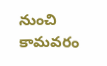నుంచి కామవరం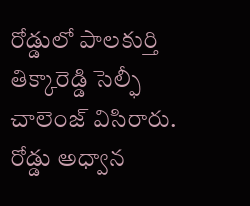రోడ్డులో పాలకుర్తి తిక్కారెడ్డి సెల్ఫీ చాలెంజ్ విసిరారు. రోడ్డు అధ్వాన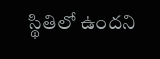స్థితిలో ఉందని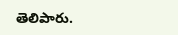తెలిపారు.